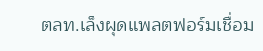ตลท.เล็งผุดแพลตฟอร์มเชื่อม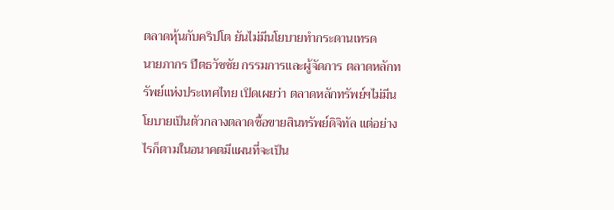ตลาดหุ้นกับคริปโต ยันไม่มีนโยบายทำกระดานเทรด
นายภากร ปีตธวัชชัย กรรมการและผู้จัดการ ตลาดหลักทรัพย์แห่งประเทศไทย เปิดเผยว่า ตลาดหลักทรัพย์ฯไม่มีนโยบายเป็นตัวกลางตลาดซื้อขายสินทรัพย์ดิจิทัล แต่อย่างไรก็ตามในอนาคตมีแผนที่จะเป็น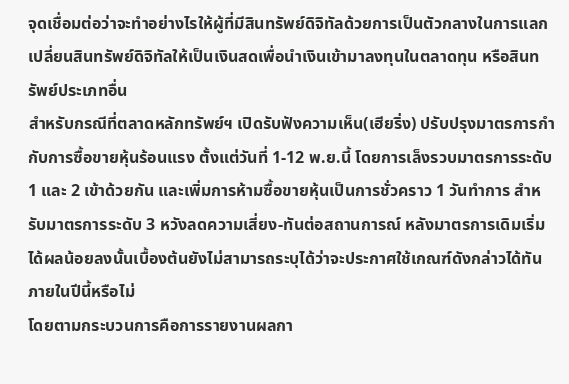จุดเชื่อมต่อว่าจะทำอย่างไรให้ผู้ที่มีสินทรัพย์ดิจิทัลด้วยการเป็นตัวกลางในการแลกเปลี่ยนสินทรัพย์ดิจิทัลให้เป็นเงินสดเพื่อนำเงินเข้ามาลงทุนในตลาดทุน หรือสินทรัพย์ประเภทอื่น
สำหรับกรณีที่ตลาดหลักทรัพย์ฯ เปิดรับฟังความเห็น(เฮียริ่ง) ปรับปรุงมาตรการกำกับการซื้อขายหุ้นร้อนแรง ตั้งแต่วันที่ 1-12 พ.ย.นี้ โดยการเล็งรวบมาตรการระดับ 1 และ 2 เข้าด้วยกัน และเพิ่มการห้ามซื้อขายหุ้นเป็นการชั่วคราว 1 วันทำการ สำหรับมาตรการระดับ 3 หวังลดความเสี่ยง-ทันต่อสถานการณ์ หลังมาตรการเดิมเริ่มได้ผลน้อยลงนั้นเบื้องต้นยังไม่สามารถระบุได้ว่าจะประกาศใช้เกณฑ์ดังกล่าวได้ทันภายในปีนี้หรือไม่
โดยตามกระบวนการคือการรายงานผลกา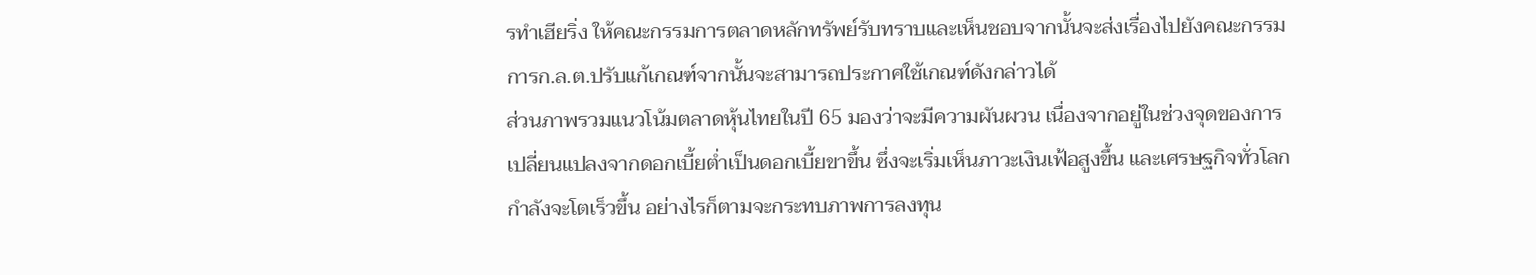รทำเฮียริ่ง ให้คณะกรรมการตลาดหลักทรัพย์รับทราบและเห็นชอบจากนั้นจะส่งเรื่องไปยังคณะกรรมการก.ล.ต.ปรับแก้เกณฑ์จากนั้นจะสามารถประกาศใช้เกณฑ์ดังกล่าวได้
ส่วนภาพรวมแนวโน้มตลาดหุ้นไทยในปี 65 มองว่าจะมีความผันผวน เนื่องจากอยู่ในช่วงจุดของการเปลี่ยนแปลงจากดอกเบี้ยต่ำเป็นดอกเบี้ยขาขึ้น ซึ่งจะเริ่มเห็นภาวะเงินเฟ้อสูงขึ้น และเศรษฐกิจทั่วโลกกำลังจะโตเร็วขึ้น อย่างไรก็ตามจะกระทบภาพการลงทุน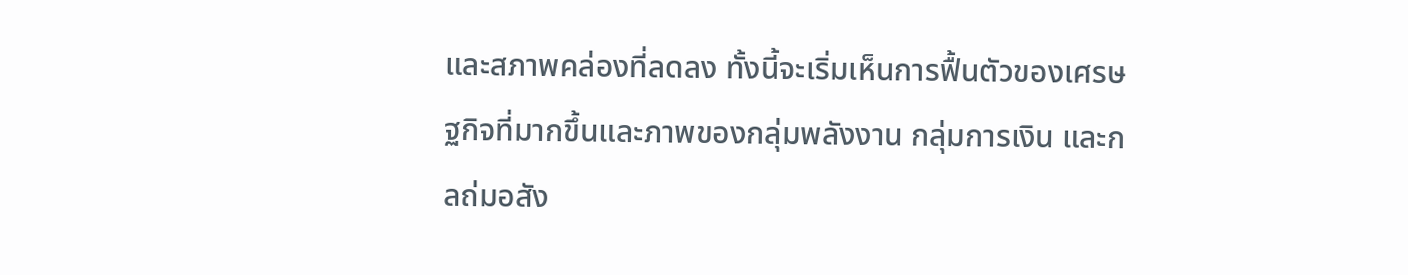และสภาพคล่องที่ลดลง ทั้งนี้จะเริ่มเห็นการฟื้นตัวของเศรษฐกิจที่มากขึ้นและภาพของกลุ่มพลังงาน กลุ่มการเงิน และกลถ่มอสัง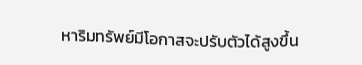หาริมทรัพย์มีโอกาสจะปรับตัวได้สูงขึ้น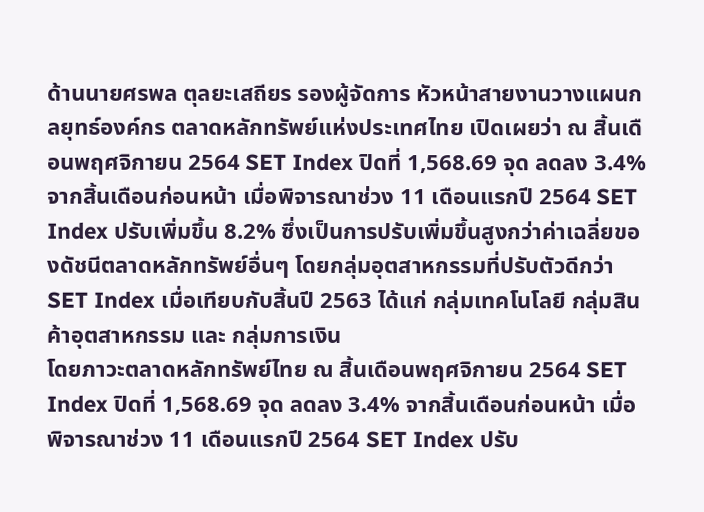ด้านนายศรพล ตุลยะเสถียร รองผู้จัดการ หัวหน้าสายงานวางแผนกลยุทธ์องค์กร ตลาดหลักทรัพย์แห่งประเทศไทย เปิดเผยว่า ณ สิ้นเดือนพฤศจิกายน 2564 SET Index ปิดที่ 1,568.69 จุด ลดลง 3.4% จากสิ้นเดือนก่อนหน้า เมื่อพิจารณาช่วง 11 เดือนแรกปี 2564 SET Index ปรับเพิ่มขึ้น 8.2% ซึ่งเป็นการปรับเพิ่มขึ้นสูงกว่าค่าเฉลี่ยของดัชนีตลาดหลักทรัพย์อื่นๆ โดยกลุ่มอุตสาหกรรมที่ปรับตัวดีกว่า SET Index เมื่อเทียบกับสิ้นปี 2563 ได้แก่ กลุ่มเทคโนโลยี กลุ่มสินค้าอุตสาหกรรม และ กลุ่มการเงิน
โดยภาวะตลาดหลักทรัพย์ไทย ณ สิ้นเดือนพฤศจิกายน 2564 SET Index ปิดที่ 1,568.69 จุด ลดลง 3.4% จากสิ้นเดือนก่อนหน้า เมื่อพิจารณาช่วง 11 เดือนแรกปี 2564 SET Index ปรับ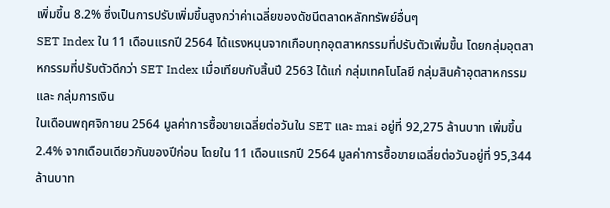เพิ่มขึ้น 8.2% ซึ่งเป็นการปรับเพิ่มขึ้นสูงกว่าค่าเฉลี่ยของดัชนีตลาดหลักทรัพย์อื่นๆ
SET Index ใน 11 เดือนแรกปี 2564 ได้แรงหนุนจากเกือบทุกอุตสาหกรรมที่ปรับตัวเพิ่มขึ้น โดยกลุ่มอุตสาหกรรมที่ปรับตัวดีกว่า SET Index เมื่อเทียบกับสิ้นปี 2563 ได้แก่ กลุ่มเทคโนโลยี กลุ่มสินค้าอุตสาหกรรม และ กลุ่มการเงิน
ในเดือนพฤศจิกายน 2564 มูลค่าการซื้อขายเฉลี่ยต่อวันใน SET และ mai อยู่ที่ 92,275 ล้านบาท เพิ่มขึ้น 2.4% จากเดือนเดียวกันของปีก่อน โดยใน 11 เดือนแรกปี 2564 มูลค่าการซื้อขายเฉลี่ยต่อวันอยู่ที่ 95,344 ล้านบาท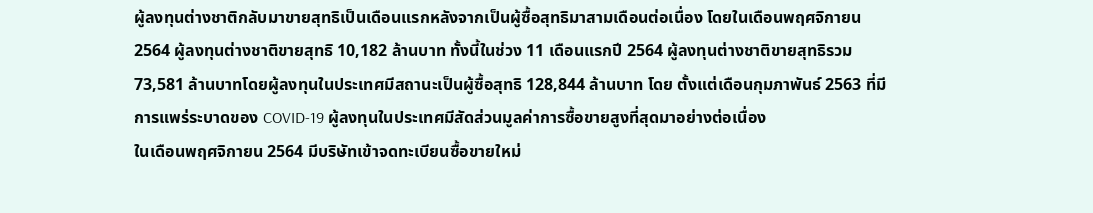ผู้ลงทุนต่างชาติกลับมาขายสุทธิเป็นเดือนแรกหลังจากเป็นผู้ซื้อสุทธิมาสามเดือนต่อเนื่อง โดยในเดือนพฤศจิกายน 2564 ผู้ลงทุนต่างชาติขายสุทธิ 10,182 ล้านบาท ทั้งนี้ในช่วง 11 เดือนแรกปี 2564 ผู้ลงทุนต่างชาติขายสุทธิรวม 73,581 ล้านบาทโดยผู้ลงทุนในประเทศมีสถานะเป็นผู้ซื้อสุทธิ 128,844 ล้านบาท โดย ตั้งแต่เดือนกุมภาพันธ์ 2563 ที่มีการแพร่ระบาดของ COVID-19 ผู้ลงทุนในประเทศมีสัดส่วนมูลค่าการซื้อขายสูงที่สุดมาอย่างต่อเนื่อง
ในเดือนพฤศจิกายน 2564 มีบริษัทเข้าจดทะเบียนซื้อขายใหม่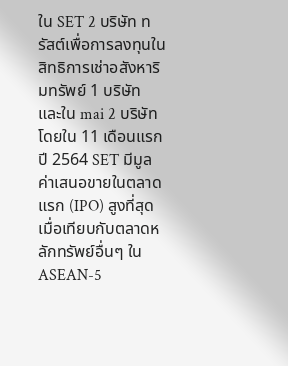ใน SET 2 บริษัท ทรัสต์เพื่อการลงทุนในสิทธิการเช่าอสังหาริมทรัพย์ 1 บริษัท และใน mai 2 บริษัท โดยใน 11 เดือนแรกปี 2564 SET มีมูลค่าเสนอขายในตลาดแรก (IPO) สูงที่สุดเมื่อเทียบกับตลาดหลักทรัพย์อื่นๆ ใน ASEAN-5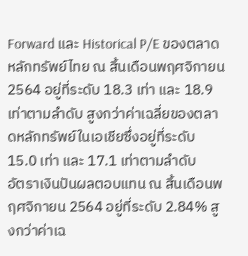Forward และ Historical P/E ของตลาดหลักทรัพย์ไทย ณ สิ้นเดือนพฤศจิกายน 2564 อยู่ที่ระดับ 18.3 เท่า และ 18.9 เท่าตามลำดับ สูงกว่าค่าเฉลี่ยของตลาดหลักทรัพย์ในเอเชียซึ่งอยู่ที่ระดับ 15.0 เท่า และ 17.1 เท่าตามลำดับ
อัตราเงินปันผลตอบแทน ณ สิ้นเดือนพฤศจิกายน 2564 อยู่ที่ระดับ 2.84% สูงกว่าค่าเฉ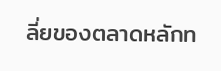ลี่ยของตลาดหลักท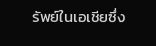รัพย์ในเอเชียซึ่ง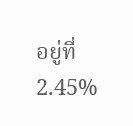อยู่ที่ 2.45%